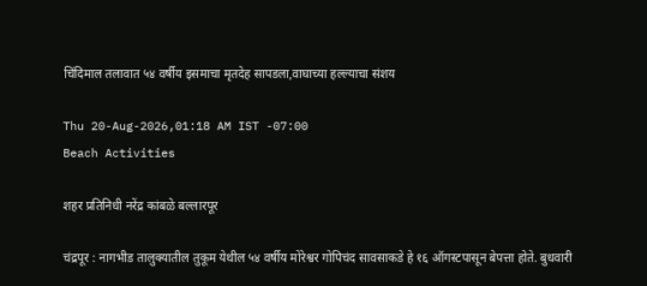चिंदिमाल तलावात ५४ वर्षीय इसमाचा मृतदेह सापडला,वाघाच्या हल्ल्याचा संशय

Thu 20-Aug-2026,01:18 AM IST -07:00
Beach Activities

शहर प्रतिनिधी नरेंद्र कांबळे बल्लारपूर

चंद्रपूर : नागभीड तालुक्यातील तुकूम येथील ५४ वर्षीय मोरेश्वर गोपिचंद सावसाकडे हे १६ ऑगस्टपासून बेपत्ता होते. बुधवारी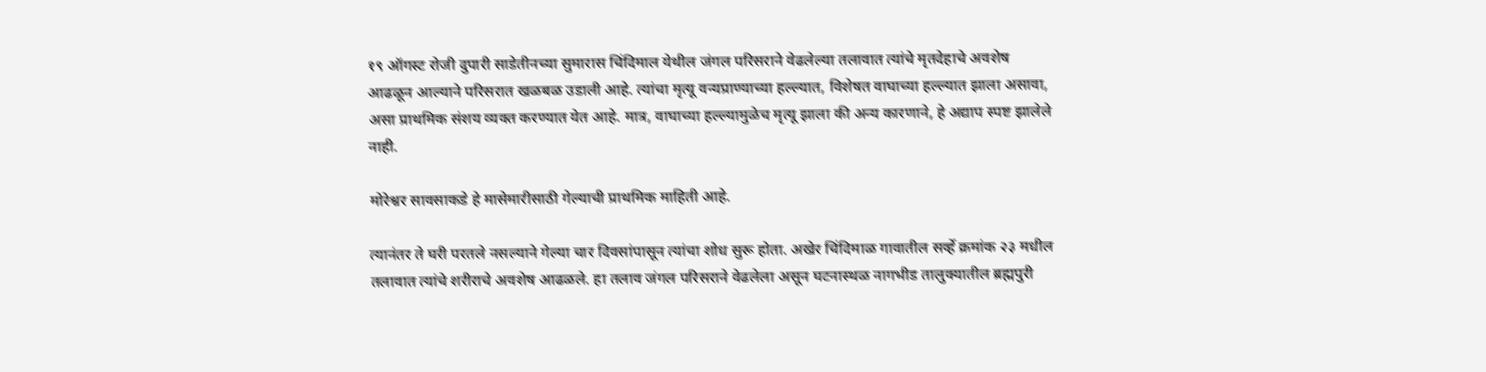१९ ऑगस्ट रोजी दुपारी साडेतीनच्या सुमारास चिंदिमाल येथील जंगल परिसराने वेढलेल्या तलावात त्यांचे मृतदेहाचे अवशेष आढळून आल्याने परिसरात खळबळ उडाली आहे. त्यांचा मृत्यू वन्यप्राण्याच्या हल्ल्यात, विशेषत वाघाच्या हल्ल्यात झाला असावा, असा प्राथमिक संशय व्यक्त करण्यात येत आहे. मात्र, वाघाच्या हल्ल्यामुळेच मृत्यू झाला की अन्य कारणाने, हे अद्याप स्पष्ट झालेले नाही.

मोरेश्वर सावसाकडे हे मासेमारीसाठी गेल्याची प्राथमिक माहिती आहे.

त्यानंतर ते घरी परतले नसल्याने गेल्या चार दिवसांपासून त्यांचा शोध सुरू होता. अखेर चिंदिमाळ गावातील सर्व्हे क्रमांक २३ मधील तलावात त्यांचे शरीराचे अवशेष आढळले. हा तलाव जंगल परिसराने वेढलेला असून घटनास्थळ नागभीड तालुक्यातील ब्रह्मपुरी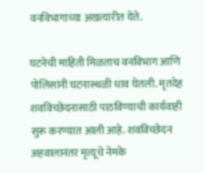वनविभागाच्या अखत्यारीत येते.

घटनेची माहिती मिळताच वनविभाग आणि पोलिसांनी घटनास्थळी धाव घेतली. मृतदेह शवविच्छेदनासाठी पाठविण्याची कार्यवाही सुरू करण्यात आली आहे. शवविच्छेदन अहवालानंतर मृत्यूचे नेमके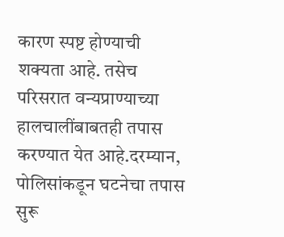कारण स्पष्ट होण्याची शक्यता आहे. तसेच परिसरात वन्यप्राण्याच्या हालचालींबाबतही तपास करण्यात येत आहे.दरम्यान, पोलिसांकडून घटनेचा तपास सुरू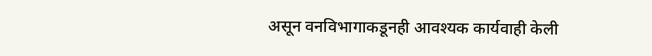असून वनविभागाकडूनही आवश्यक कार्यवाही केली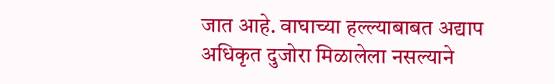जात आहे. वाघाच्या हल्ल्याबाबत अद्याप अधिकृत दुजोरा मिळालेला नसल्याने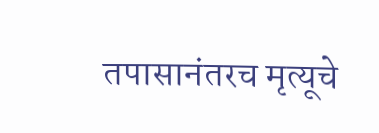तपासानंतरच मृत्यूचे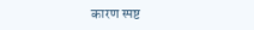कारण स्पष्ट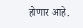होणार आहे.